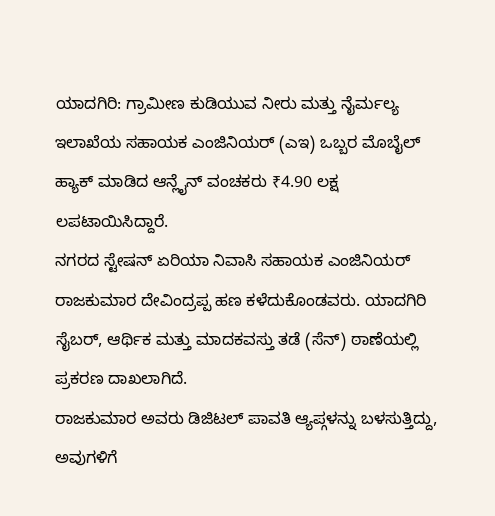ಯಾದಗಿರಿ: ಗ್ರಾಮೀಣ ಕುಡಿಯುವ ನೀರು ಮತ್ತು ನೈರ್ಮಲ್ಯ ಇಲಾಖೆಯ ಸಹಾಯಕ ಎಂಜಿನಿಯರ್ (ಎಇ) ಒಬ್ಬರ ಮೊಬೈಲ್ ಹ್ಯಾಕ್ ಮಾಡಿದ ಆನ್ಲೈನ್ ವಂಚಕರು ₹4.90 ಲಕ್ಷ ಲಪಟಾಯಿಸಿದ್ದಾರೆ.
ನಗರದ ಸ್ಟೇಷನ್ ಏರಿಯಾ ನಿವಾಸಿ ಸಹಾಯಕ ಎಂಜಿನಿಯರ್ ರಾಜಕುಮಾರ ದೇವಿಂದ್ರಪ್ಪ ಹಣ ಕಳೆದುಕೊಂಡವರು. ಯಾದಗಿರಿ ಸೈಬರ್, ಆರ್ಥಿಕ ಮತ್ತು ಮಾದಕವಸ್ತು ತಡೆ (ಸೆನ್) ಠಾಣೆಯಲ್ಲಿ ಪ್ರಕರಣ ದಾಖಲಾಗಿದೆ.
ರಾಜಕುಮಾರ ಅವರು ಡಿಜಿಟಲ್ ಪಾವತಿ ಆ್ಯಪ್ಗಳನ್ನು ಬಳಸುತ್ತಿದ್ದು, ಅವುಗಳಿಗೆ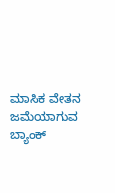ಮಾಸಿಕ ವೇತನ ಜಮೆಯಾಗುವ ಬ್ಯಾಂಕ್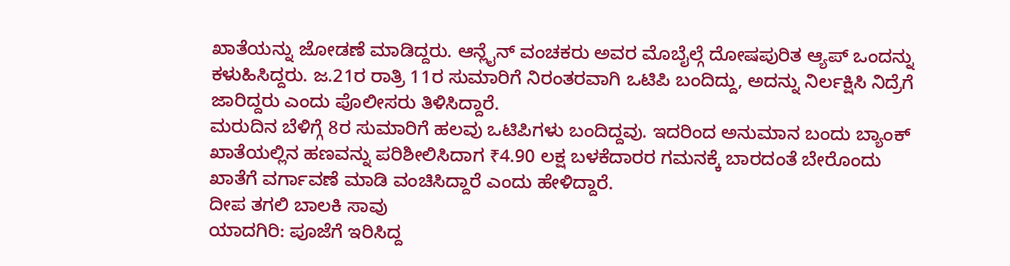ಖಾತೆಯನ್ನು ಜೋಡಣೆ ಮಾಡಿದ್ದರು. ಆನ್ಲೈನ್ ವಂಚಕರು ಅವರ ಮೊಬೈಲ್ಗೆ ದೋಷಪುರಿತ ಆ್ಯಪ್ ಒಂದನ್ನು ಕಳುಹಿಸಿದ್ದರು. ಜ.21ರ ರಾತ್ರಿ 11ರ ಸುಮಾರಿಗೆ ನಿರಂತರವಾಗಿ ಒಟಿಪಿ ಬಂದಿದ್ದು, ಅದನ್ನು ನಿರ್ಲಕ್ಷಿಸಿ ನಿದ್ರೆಗೆ ಜಾರಿದ್ದರು ಎಂದು ಪೊಲೀಸರು ತಿಳಿಸಿದ್ದಾರೆ.
ಮರುದಿನ ಬೆಳಿಗ್ಗೆ 8ರ ಸುಮಾರಿಗೆ ಹಲವು ಒಟಿಪಿಗಳು ಬಂದಿದ್ದವು. ಇದರಿಂದ ಅನುಮಾನ ಬಂದು ಬ್ಯಾಂಕ್ ಖಾತೆಯಲ್ಲಿನ ಹಣವನ್ನು ಪರಿಶೀಲಿಸಿದಾಗ ₹4.90 ಲಕ್ಷ ಬಳಕೆದಾರರ ಗಮನಕ್ಕೆ ಬಾರದಂತೆ ಬೇರೊಂದು ಖಾತೆಗೆ ವರ್ಗಾವಣೆ ಮಾಡಿ ವಂಚಿಸಿದ್ದಾರೆ ಎಂದು ಹೇಳಿದ್ದಾರೆ.
ದೀಪ ತಗಲಿ ಬಾಲಕಿ ಸಾವು
ಯಾದಗಿರಿ: ಪೂಜೆಗೆ ಇರಿಸಿದ್ದ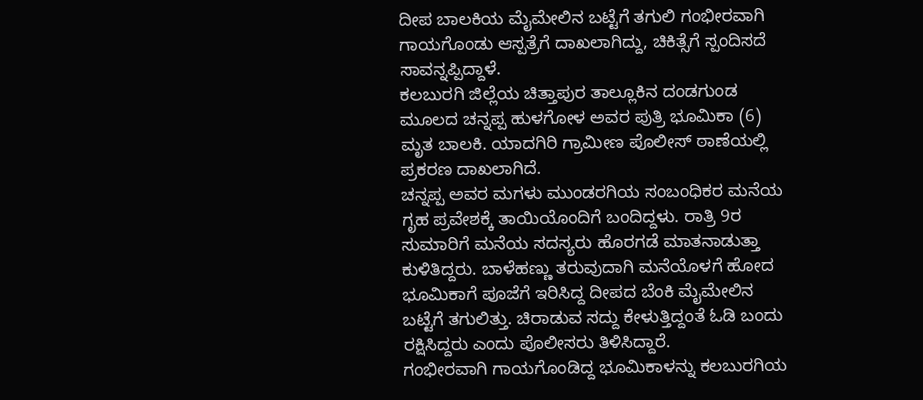ದೀಪ ಬಾಲಕಿಯ ಮೈಮೇಲಿನ ಬಟ್ಟೆಗೆ ತಗುಲಿ ಗಂಭೀರವಾಗಿ ಗಾಯಗೊಂಡು ಆಸ್ಪತ್ರೆಗೆ ದಾಖಲಾಗಿದ್ದು, ಚಿಕಿತ್ಸೆಗೆ ಸ್ಪಂದಿಸದೆ ಸಾವನ್ನಪ್ಪಿದ್ದಾಳೆ.
ಕಲಬುರಗಿ ಜಿಲ್ಲೆಯ ಚಿತ್ತಾಪುರ ತಾಲ್ಲೂಕಿನ ದಂಡಗುಂಡ ಮೂಲದ ಚನ್ನಪ್ಪ ಹುಳಗೋಳ ಅವರ ಪುತ್ರಿ ಭೂಮಿಕಾ (6) ಮೃತ ಬಾಲಕಿ. ಯಾದಗಿರಿ ಗ್ರಾಮೀಣ ಪೊಲೀಸ್ ಠಾಣೆಯಲ್ಲಿ ಪ್ರಕರಣ ದಾಖಲಾಗಿದೆ.
ಚನ್ನಪ್ಪ ಅವರ ಮಗಳು ಮುಂಡರಗಿಯ ಸಂಬಂಧಿಕರ ಮನೆಯ ಗೃಹ ಪ್ರವೇಶಕ್ಕೆ ತಾಯಿಯೊಂದಿಗೆ ಬಂದಿದ್ದಳು. ರಾತ್ರಿ 9ರ ಸುಮಾರಿಗೆ ಮನೆಯ ಸದಸ್ಯರು ಹೊರಗಡೆ ಮಾತನಾಡುತ್ತಾ ಕುಳಿತಿದ್ದರು. ಬಾಳೆಹಣ್ಣು ತರುವುದಾಗಿ ಮನೆಯೊಳಗೆ ಹೋದ ಭೂಮಿಕಾಗೆ ಪೂಜೆಗೆ ಇರಿಸಿದ್ದ ದೀಪದ ಬೆಂಕಿ ಮೈಮೇಲಿನ ಬಟ್ಟೆಗೆ ತಗುಲಿತ್ತು. ಚಿರಾಡುವ ಸದ್ದು ಕೇಳುತ್ತಿದ್ದಂತೆ ಓಡಿ ಬಂದು ರಕ್ಷಿಸಿದ್ದರು ಎಂದು ಪೊಲೀಸರು ತಿಳಿಸಿದ್ದಾರೆ.
ಗಂಭೀರವಾಗಿ ಗಾಯಗೊಂಡಿದ್ದ ಭೂಮಿಕಾಳನ್ನು ಕಲಬುರಗಿಯ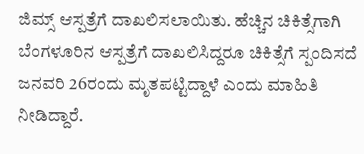ಜಿಮ್ಸ್ ಆಸ್ಪತ್ರೆಗೆ ದಾಖಲಿಸಲಾಯಿತು. ಹೆಚ್ಚಿನ ಚಿಕಿತ್ಸೆಗಾಗಿ ಬೆಂಗಳೂರಿನ ಆಸ್ಪತ್ರೆಗೆ ದಾಖಲಿಸಿದ್ದರೂ ಚಿಕಿತ್ಸೆಗೆ ಸ್ಪಂದಿಸದೆ ಜನವರಿ 26ರಂದು ಮೃತಪಟ್ಟಿದ್ದಾಳೆ ಎಂದು ಮಾಹಿತಿ ನೀಡಿದ್ದಾರೆ.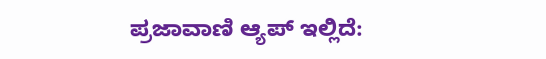ಪ್ರಜಾವಾಣಿ ಆ್ಯಪ್ ಇಲ್ಲಿದೆ: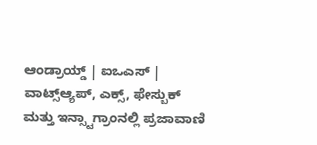ಆಂಡ್ರಾಯ್ಡ್ | ಐಒಎಸ್ | ವಾಟ್ಸ್ಆ್ಯಪ್, ಎಕ್ಸ್, ಫೇಸ್ಬುಕ್ ಮತ್ತು ಇನ್ಸ್ಟಾಗ್ರಾಂನಲ್ಲಿ ಪ್ರಜಾವಾಣಿ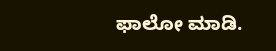ಫಾಲೋ ಮಾಡಿ.